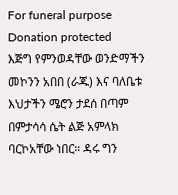For funeral purpose
Donation protected
እጅግ የምንወዳቸው ወንድማችን መኮንን አበበ (ራጁ) እና ባለቤቱ እህታችን ሜሮን ታደሰ በጣም በምታሳሳ ሴት ልጅ አምላክ ባርኮአቸው ነበር። ዳሩ ግን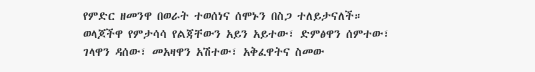የምድር ዘመንዋ በወራት ተወሰነና ሰሞኑን በስጋ ተለይታናለች።
ወላጆችዋ የምታሳሳ የልጃቸውን አይን አይተው፣ ድምፅዋን ሰምተው፣ ገላዋን ዳሰው፣ መአዛዋን አሽተው፣ አቅፈዋትና ስመው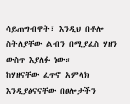ሳይጠግብዋት፣ እንዲህ በቶሎ ስትለያቸው ልብን በሚያፈስ ሃዘን ውስጥ እያለፉ ነው።
ከሃዘናቸው ፈጥኖ አምላክ እንዲያፅናናቸው በፀሎታችን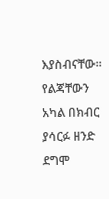እያስብናቸው። የልጃቸውን አካል በክብር ያሳርፉ ዘንድ ደግሞ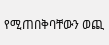የሚጠበቅባቸውን ወጪ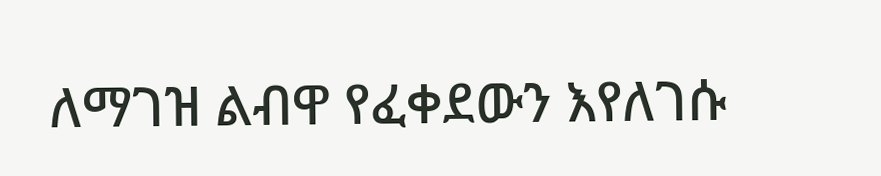ለማገዝ ልብዋ የፈቀደውን እየለገሱ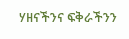ሃዘናችንና ፍቅራችንን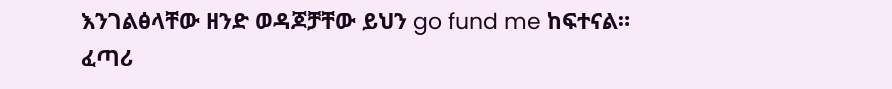እንገልፅላቸው ዘንድ ወዳጆቻቸው ይህን go fund me ከፍተናል።
ፈጣሪ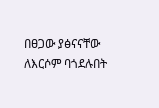በፀጋው ያፅናናቸው ለእርሶም ባጎደሉበት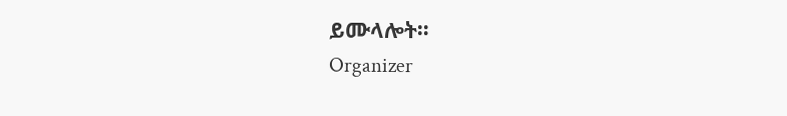ይሙላሎት።
Organizer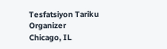Tesfatsiyon Tariku
Organizer
Chicago, IL